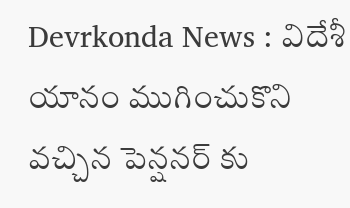Devrkonda News : విదేశీ యానం ముగించుకొని వచ్చిన పెన్షనర్ కు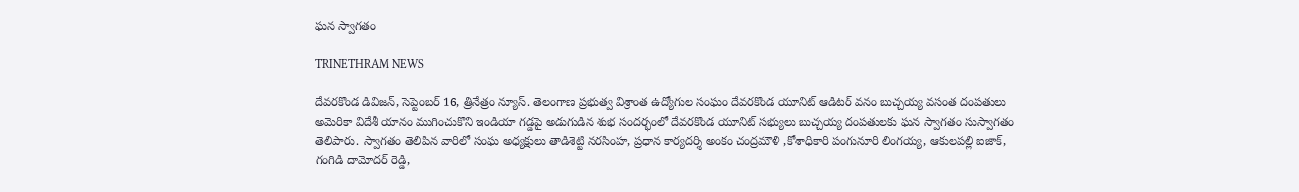ఘన స్వాగతం

TRINETHRAM NEWS

దేవరకొండ డివిజన్, సెప్టెంబర్ 16, త్రినేత్రం న్యూస్. తెలంగాణ ప్రభుత్వ విశ్రాంత ఉద్యోగుల సంఘం దేవరకొండ యూనిట్ ఆడిటర్ వనం బుచ్చయ్య వసంత దంపతులు అమెరికా విదేశీ యానం ముగించుకొని ఇండియా గడ్డపై అడుగుడిన శుభ సందర్భంలో దేవరకొండ యూనిట్ సభ్యులు బుచ్చయ్య దంపతులకు ఘన స్వాగతం సుస్వాగతం తెలిపారు. స్వాగతం తెలిపిన వారిలో సంఘ అధ్యక్షులు తాడిశెట్టి నరసింహ, ప్రధాన కార్యదర్శి అంకం చంద్రమౌళి ,కోశాధికారి పంగునూరి లింగయ్య, ఆకులపల్లి ఐజాక్, గంగిడి దామోదర్ రెడ్డి,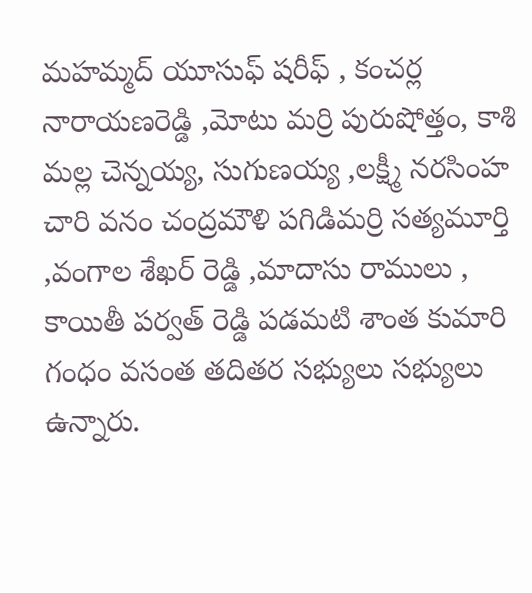మహమ్మద్ యూసుఫ్ షరీఫ్ , కంచర్ల నారాయణరెడ్డి ,మోటు మర్రి పురుషోత్తం, కాశి మల్ల చెన్నయ్య, సుగుణయ్య ,లక్ష్మీ నరసింహ చారి వనం చంద్రమౌళి పగిడిమర్రి సత్యమూర్తి ,వంగాల శేఖర్ రెడ్డి ,మాదాసు రాములు , కాయితీ పర్వత్ రెడ్డి పడమటి శాంత కుమారి గంధం వసంత తదితర సభ్యులు సభ్యులు ఉన్నారు.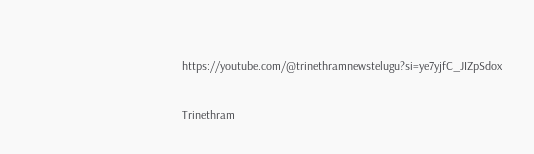https://youtube.com/@trinethramnewstelugu?si=ye7yjfC_JIZpSdox

Trinethram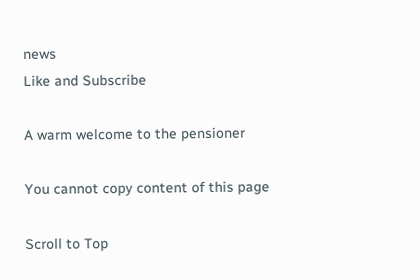news
Like and Subscribe

A warm welcome to the pensioner

You cannot copy content of this page

Scroll to Top